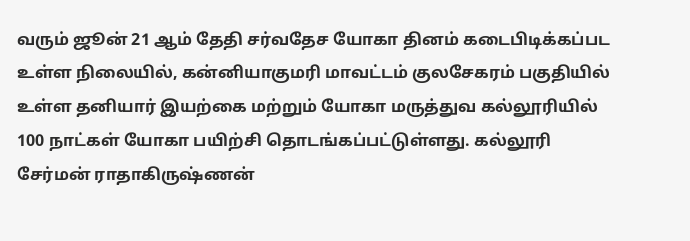வரும் ஜூன் 21 ஆம் தேதி சர்வதேச யோகா தினம் கடைபிடிக்கப்பட உள்ள நிலையில், கன்னியாகுமரி மாவட்டம் குலசேகரம் பகுதியில் உள்ள தனியார் இயற்கை மற்றும் யோகா மருத்துவ கல்லூரியில் 100 நாட்கள் யோகா பயிற்சி தொடங்கப்பட்டுள்ளது. கல்லூரி சேர்மன் ராதாகிருஷ்ணன்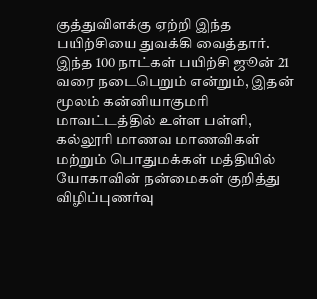குத்துவிளக்கு ஏற்றி இந்த பயிற்சியை துவக்கி வைத்தார். இந்த 100 நாட்கள் பயிற்சி ஜூன் 21 வரை நடைபெறும் என்றும், இதன் மூலம் கன்னியாகுமரி மாவட்டத்தில் உள்ள பள்ளி, கல்லூரி மாணவ மாணவிகள் மற்றும் பொதுமக்கள் மத்தியில் யோகாவின் நன்மைகள் குறித்து விழிப்புணர்வு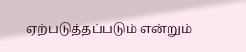ஏற்படுத்தப்படும் என்றும்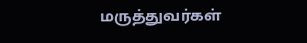மருத்துவர்கள்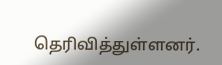தெரிவித்துள்ளனர்.